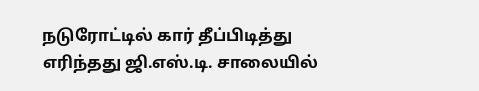நடுரோட்டில் கார் தீப்பிடித்து எரிந்தது ஜி.எஸ்.டி. சாலையில்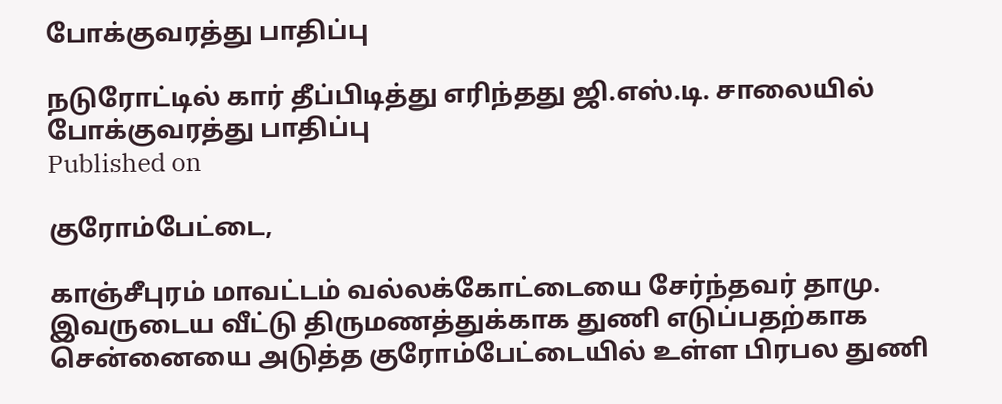போக்குவரத்து பாதிப்பு

நடுரோட்டில் கார் தீப்பிடித்து எரிந்தது ஜி.எஸ்.டி. சாலையில் போக்குவரத்து பாதிப்பு
Published on

குரோம்பேட்டை,

காஞ்சீபுரம் மாவட்டம் வல்லக்கோட்டையை சேர்ந்தவர் தாமு. இவருடைய வீட்டு திருமணத்துக்காக துணி எடுப்பதற்காக சென்னையை அடுத்த குரோம்பேட்டையில் உள்ள பிரபல துணி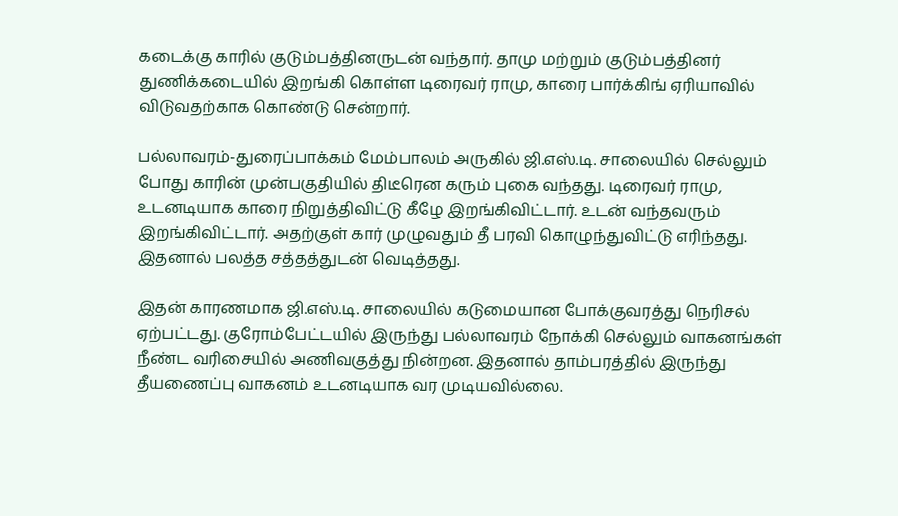கடைக்கு காரில் குடும்பத்தினருடன் வந்தார். தாமு மற்றும் குடும்பத்தினர் துணிக்கடையில் இறங்கி கொள்ள டிரைவர் ராமு, காரை பார்க்கிங் ஏரியாவில் விடுவதற்காக கொண்டு சென்றார்.

பல்லாவரம்-துரைப்பாக்கம் மேம்பாலம் அருகில் ஜி.எஸ்.டி. சாலையில் செல்லும் போது காரின் முன்பகுதியில் திடீரென கரும் புகை வந்தது. டிரைவர் ராமு, உடனடியாக காரை நிறுத்திவிட்டு கீழே இறங்கிவிட்டார். உடன் வந்தவரும் இறங்கிவிட்டார். அதற்குள் கார் முழுவதும் தீ பரவி கொழுந்துவிட்டு எரிந்தது. இதனால் பலத்த சத்தத்துடன் வெடித்தது.

இதன் காரணமாக ஜி.எஸ்.டி. சாலையில் கடுமையான போக்குவரத்து நெரிசல் ஏற்பட்டது. குரோம்பேட்டயில் இருந்து பல்லாவரம் நோக்கி செல்லும் வாகனங்கள் நீண்ட வரிசையில் அணிவகுத்து நின்றன. இதனால் தாம்பரத்தில் இருந்து தீயணைப்பு வாகனம் உடனடியாக வர முடியவில்லை.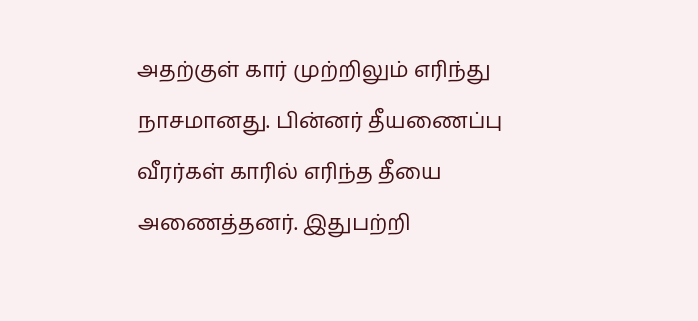அதற்குள் கார் முற்றிலும் எரிந்து நாசமானது. பின்னர் தீயணைப்பு வீரர்கள் காரில் எரிந்த தீயை அணைத்தனர். இதுபற்றி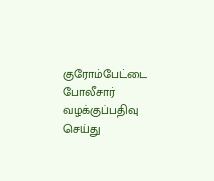குரோம்பேட்டை போலீசார் வழக்குப்பதிவு செய்து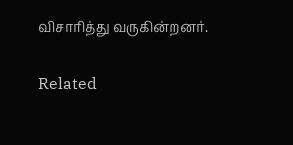விசாரித்து வருகின்றனர்.

Related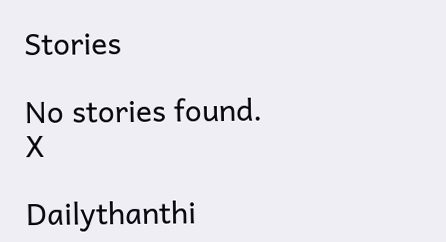Stories

No stories found.
X

Dailythanthi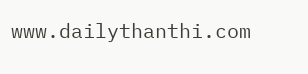www.dailythanthi.com